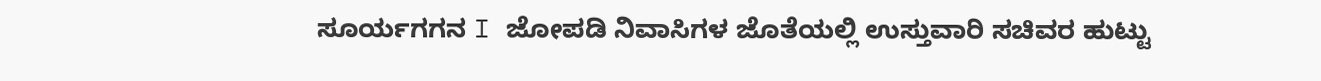ಸೂರ್ಯಗಗನ I ಜೋಪಡಿ ನಿವಾಸಿಗಳ ಜೊತೆಯಲ್ಲಿ ಉಸ್ತುವಾರಿ ಸಚಿವರ ಹುಟ್ಟು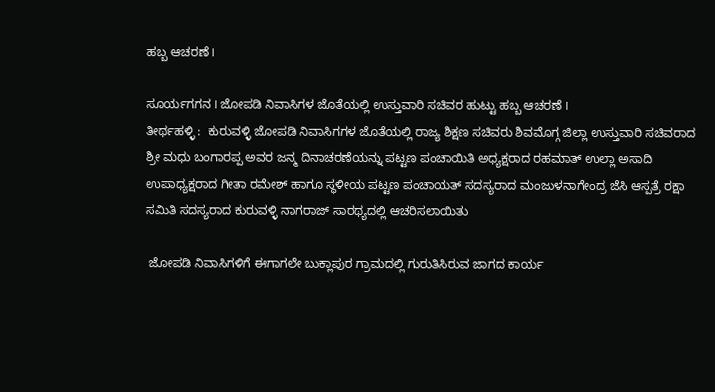ಹಬ್ಬ ಆಚರಣೆ I

ಸೂರ್ಯಗಗನ I ಜೋಪಡಿ ನಿವಾಸಿಗಳ ಜೊತೆಯಲ್ಲಿ ಉಸ್ತುವಾರಿ ಸಚಿವರ ಹುಟ್ಟು ಹಬ್ಬ ಆಚರಣೆ I
ತೀರ್ಥಹಳ್ಳಿ :  ಕುರುವಳ್ಳಿ ಜೋಪಡಿ ನಿವಾಸಿಗಗಳ ಜೊತೆಯಲ್ಲಿ ರಾಜ್ಯ ಶಿಕ್ಷಣ ಸಚಿವರು ಶಿವಮೊಗ್ಗ ಜಿಲ್ಲಾ ಉಸ್ತುವಾರಿ ಸಚಿವರಾದ ಶ್ರೀ ಮಧು ಬಂಗಾರಪ್ಪ ಅವರ ಜನ್ಮ ದಿನಾಚರಣೆಯನ್ನು ಪಟ್ಟಣ ಪಂಚಾಯಿತಿ ಅಧ್ಯಕ್ಷರಾದ ರಹಮಾತ್ ಉಲ್ಲಾ ಅಸಾದಿ ಉಪಾಧ್ಯಕ್ಷರಾದ ಗೀತಾ ರಮೇಶ್ ಹಾಗೂ ಸ್ಥಳೀಯ ಪಟ್ಟಣ ಪಂಚಾಯತ್ ಸದಸ್ಯರಾದ ಮಂಜುಳನಾಗೇಂದ್ರ ಜೆಸಿ ಆಸ್ಪತ್ರೆ ರಕ್ಷಾ ಸಮಿತಿ ಸದಸ್ಯರಾದ ಕುರುವಳ್ಳಿ ನಾಗರಾಜ್ ಸಾರಥ್ಯದಲ್ಲಿ ಆಚರಿಸಲಾಯಿತು

 ಜೋಪಡಿ ನಿವಾಸಿಗಳಿಗೆ ಈಗಾಗಲೇ ಬುಕ್ಲಾಪುರ ಗ್ರಾಮದಲ್ಲಿ ಗುರುತಿಸಿರುವ ಜಾಗದ ಕಾರ್ಯ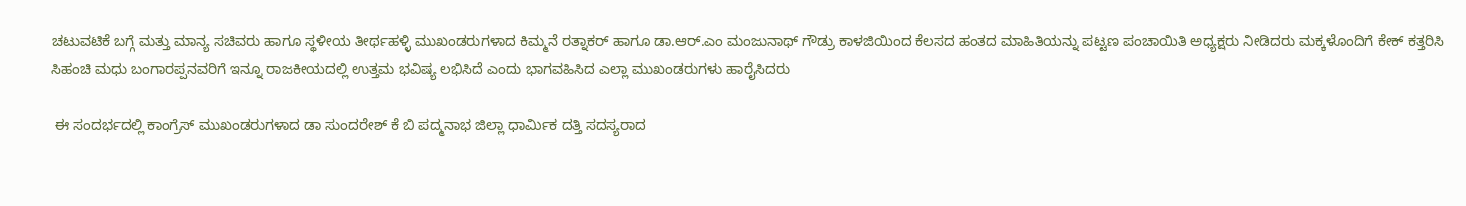ಚಟುವಟಿಕೆ ಬಗ್ಗೆ ಮತ್ತು ಮಾನ್ಯ ಸಚಿವರು ಹಾಗೂ ಸ್ಥಳೀಯ ತೀರ್ಥಹಳ್ಳಿ ಮುಖಂಡರುಗಳಾದ ಕಿಮ್ಮನೆ ರತ್ನಾಕರ್ ಹಾಗೂ ಡಾ.ಆರ್.ಎಂ ಮಂಜುನಾಥ್ ಗೌಡ್ರು ಕಾಳಜಿಯಿಂದ ಕೆಲಸದ ಹಂತದ ಮಾಹಿತಿಯನ್ನು ಪಟ್ಟಣ ಪಂಚಾಯಿತಿ ಅಧ್ಯಕ್ಷರು ನೀಡಿದರು ಮಕ್ಕಳೊಂದಿಗೆ ಕೇಕ್ ಕತ್ತರಿಸಿ ಸಿಹಂಚಿ ಮಧು ಬಂಗಾರಪ್ಪನವರಿಗೆ ಇನ್ನೂ ರಾಜಕೀಯದಲ್ಲಿ ಉತ್ತಮ ಭವಿಷ್ಯ ಲಭಿಸಿದೆ ಎಂದು ಭಾಗವಹಿಸಿದ ಎಲ್ಲಾ ಮುಖಂಡರುಗಳು ಹಾರೈಸಿದರು

 ಈ ಸಂದರ್ಭದಲ್ಲಿ ಕಾಂಗ್ರೆಸ್ ಮುಖಂಡರುಗಳಾದ ಡಾ ಸುಂದರೇಶ್ ಕೆ ಬಿ ಪದ್ಮನಾಭ ಜಿಲ್ಲಾ ಧಾರ್ಮಿಕ ದತ್ತಿ ಸದಸ್ಯರಾದ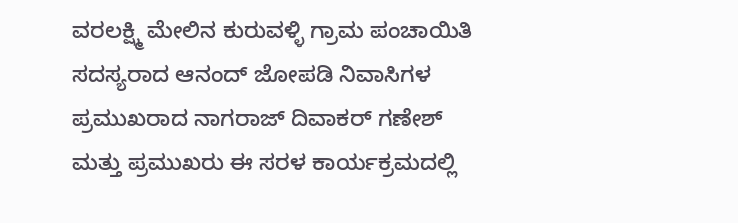ವರಲಕ್ಷ್ಮಿ ಮೇಲಿನ ಕುರುವಳ್ಳಿ ಗ್ರಾಮ ಪಂಚಾಯಿತಿ  ಸದಸ್ಯರಾದ ಆನಂದ್ ಜೋಪಡಿ ನಿವಾಸಿಗಳ ಪ್ರಮುಖರಾದ ನಾಗರಾಜ್ ದಿವಾಕರ್ ಗಣೇಶ್ ಮತ್ತು ಪ್ರಮುಖರು ಈ ಸರಳ ಕಾರ್ಯಕ್ರಮದಲ್ಲಿ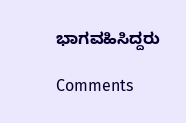ಭಾಗವಹಿಸಿದ್ದರು

Comments